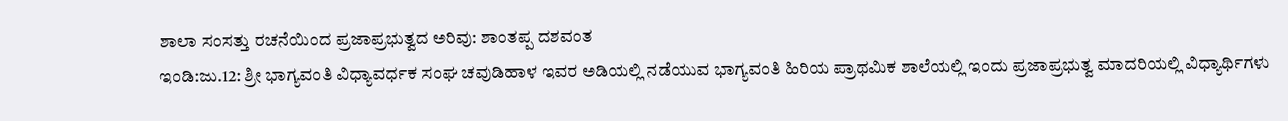ಶಾಲಾ ಸಂಸತ್ತು ರಚನೆಯಿಂದ ಪ್ರಜಾಪ್ರಭುತ್ವದ ಅರಿವು: ಶಾಂತಪ್ಪ ದಶವಂತ
ಇಂಡಿ:ಜು.12: ಶ್ರೀ ಭಾಗ್ಯವಂತಿ ವಿಧ್ಯಾವರ್ಧಕ ಸಂಘ ಚವುಡಿಹಾಳ ಇವರ ಅಡಿಯಲ್ಲಿ ನಡೆಯುವ ಭಾಗ್ಯವಂತಿ ಹಿರಿಯ ಪ್ರಾಥಮಿಕ ಶಾಲೆಯಲ್ಲಿ ಇಂದು ಪ್ರಜಾಪ್ರಭುತ್ವ ಮಾದರಿಯಲ್ಲಿ ವಿಧ್ಯಾರ್ಥಿಗಳು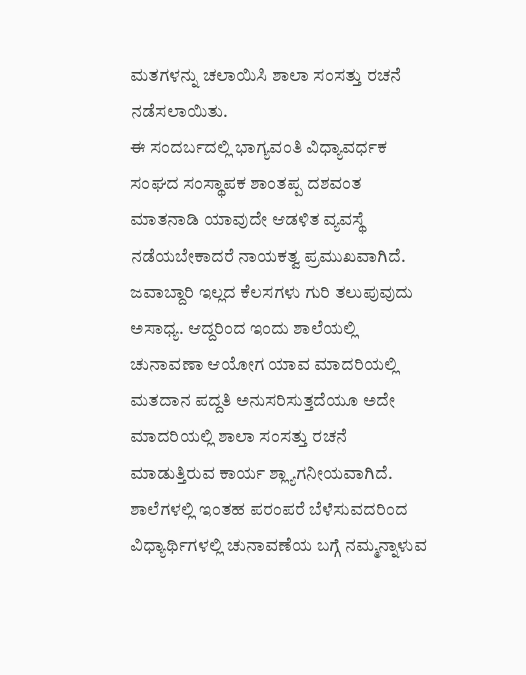ಮತಗಳನ್ನು ಚಲಾಯಿಸಿ ಶಾಲಾ ಸಂಸತ್ತು ರಚನೆ ನಡೆಸಲಾಯಿತು.
ಈ ಸಂದರ್ಬದಲ್ಲಿ ಭಾಗ್ಯವಂತಿ ವಿಧ್ಯಾವರ್ಧಕ ಸಂಘದ ಸಂಸ್ಥಾಪಕ ಶಾಂತಪ್ಪ ದಶವಂತ ಮಾತನಾಡಿ ಯಾವುದೇ ಆಡಳಿತ ವ್ಯವಸ್ಥೆ ನಡೆಯಬೇಕಾದರೆ ನಾಯಕತ್ವ ಪ್ರಮುಖವಾಗಿದೆ. ಜವಾಬ್ದಾರಿ ಇಲ್ಲದ ಕೆಲಸಗಳು ಗುರಿ ತಲುಪುವುದು ಅಸಾಧ್ಯ. ಆದ್ದರಿಂದ ಇಂದು ಶಾಲೆಯಲ್ಲಿ ಚುನಾವಣಾ ಆಯೋಗ ಯಾವ ಮಾದರಿಯಲ್ಲಿ ಮತದಾನ ಪದ್ದತಿ ಅನುಸರಿಸುತ್ತದೆಯೂ ಅದೇ ಮಾದರಿಯಲ್ಲಿ ಶಾಲಾ ಸಂಸತ್ತು ರಚನೆ ಮಾಡುತ್ತಿರುವ ಕಾರ್ಯ ಶ್ಲ್ಯಾಗನೀಯವಾಗಿದೆ. ಶಾಲೆಗಳಲ್ಲಿ ಇಂತಹ ಪರಂಪರೆ ಬೆಳೆಸುವದರಿಂದ ವಿಧ್ಯಾರ್ಥಿಗಳಲ್ಲಿ ಚುನಾವಣೆಯ ಬಗ್ಗೆ ನಮ್ಮನ್ನಾಳುವ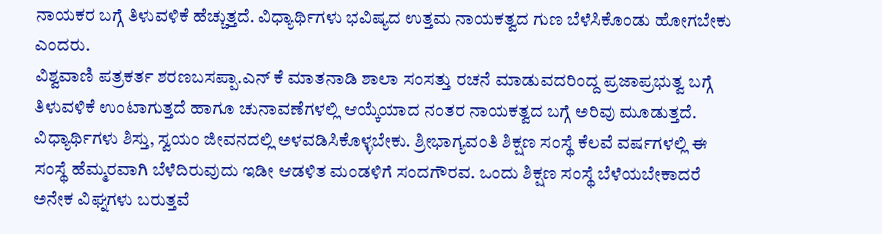ನಾಯಕರ ಬಗ್ಗೆ ತಿಳುವಳಿಕೆ ಹೆಚ್ಚುತ್ತದೆ. ವಿಧ್ಯಾರ್ಥಿಗಳು ಭವಿಷ್ಯದ ಉತ್ತಮ ನಾಯಕತ್ವದ ಗುಣ ಬೆಳೆಸಿಕೊಂಡು ಹೋಗಬೇಕು ಎಂದರು.
ವಿಶ್ವವಾಣಿ ಪತ್ರಕರ್ತ ಶರಣಬಸಪ್ಪಾ.ಎನ್ ಕೆ ಮಾತನಾಡಿ ಶಾಲಾ ಸಂಸತ್ತು ರಚನೆ ಮಾಡುವದರಿಂದ್ದ ಪ್ರಜಾಪ್ರಭುತ್ವ ಬಗ್ಗೆ ತಿಳುವಳಿಕೆ ಉಂಟಾಗುತ್ತದೆ ಹಾಗೂ ಚುನಾವಣೆಗಳಲ್ಲಿ ಆಯ್ಕೆಯಾದ ನಂತರ ನಾಯಕತ್ವದ ಬಗ್ಗೆ ಅರಿವು ಮೂಡುತ್ತದೆ. ವಿಧ್ಯಾರ್ಥಿಗಳು ಶಿಸ್ತು, ಸ್ವಯಂ ಜೀವನದಲ್ಲಿ ಅಳವಡಿಸಿಕೊಳ್ಳಬೇಕು. ಶ್ರೀಭಾಗ್ಯವಂತಿ ಶಿಕ್ಷಣ ಸಂಸ್ಥೆ ಕೆಲವೆ ವರ್ಷಗಳಲ್ಲಿ ಈ ಸಂಸ್ಥೆ ಹೆಮ್ಮರವಾಗಿ ಬೆಳೆದಿರುವುದು ಇಡೀ ಆಡಳಿತ ಮಂಡಳಿಗೆ ಸಂದಗೌರವ. ಒಂದು ಶಿಕ್ಷಣ ಸಂಸ್ಥೆ ಬೆಳೆಯಬೇಕಾದರೆ ಅನೇಕ ವಿಘ್ನಗಳು ಬರುತ್ತವೆ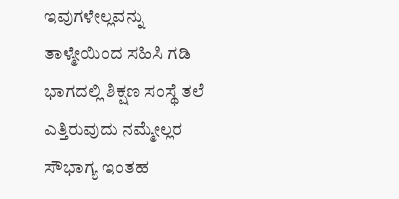ಇವುಗಳೇಲ್ಲವನ್ನು ತಾಳ್ಮೇಯಿಂದ ಸಹಿಸಿ ಗಡಿ ಭಾಗದಲ್ಲಿ ಶಿಕ್ಷಣ ಸಂಸ್ಥೆ ತಲೆ ಎತ್ತಿರುವುದು ನಮ್ಮೇಲ್ಲರ ಸೌಭಾಗ್ಯ ಇಂತಹ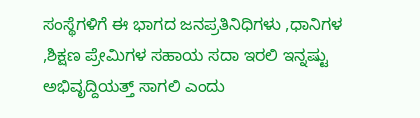ಸಂಸ್ಥೆಗಳಿಗೆ ಈ ಭಾಗದ ಜನಪ್ರತಿನಿಧಿಗಳು ,ಧಾನಿಗಳ ,ಶಿಕ್ಷಣ ಪ್ರೇಮಿಗಳ ಸಹಾಯ ಸದಾ ಇರಲಿ ಇನ್ನಷ್ಟು ಅಭಿವೃದ್ದಿಯತ್ತ್ ಸಾಗಲಿ ಎಂದು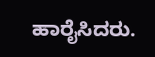ಹಾರೈಸಿದರು.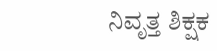ನಿವೃತ್ತ ಶಿಕ್ಷಕ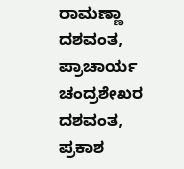ರಾಮಣ್ಣಾ ದಶವಂತ, ಪ್ರಾಚಾರ್ಯ ಚಂದ್ರಶೇಖರ ದಶವಂತ, ಪ್ರಕಾಶ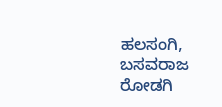ಹಲಸಂಗಿ, ಬಸವರಾಜ ರೋಡಗಿ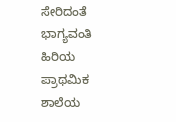ಸೇರಿದಂತೆ ಭಾಗ್ಯವಂತಿ ಹಿರಿಯ ಪ್ರಾಥಮಿಕ ಶಾಲೆಯ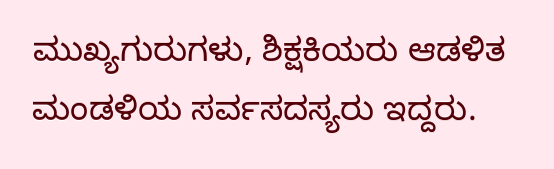ಮುಖ್ಯಗುರುಗಳು, ಶಿಕ್ಷಕಿಯರು ಆಡಳಿತ ಮಂಡಳಿಯ ಸರ್ವಸದಸ್ಯರು ಇದ್ದರು.